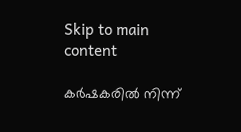Skip to main content

കര്‍ഷകരില്‍ നിന്ന്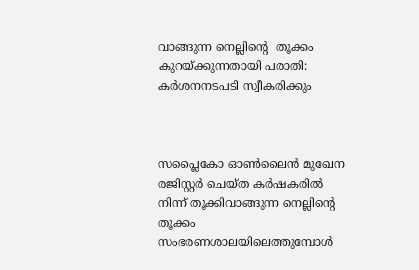വാങ്ങുന്ന നെല്ലിന്‍റെ  തൂക്കം കുറയ്ക്കുന്നതായി പരാതി: കര്‍ശനനടപടി സ്വീകരിക്കും



സപ്ലൈകോ ഓണ്‍ലൈന്‍ മുഖേന രജിസ്റ്റര്‍ ചെയ്ത കര്‍ഷകരില്‍ നിന്ന് തൂക്കിവാങ്ങുന്ന നെല്ലിന്‍റെ തൂക്കം സംഭരണശാലയിലെത്തുമ്പോള്‍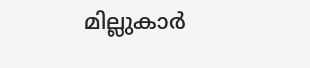മില്ലുകാര്‍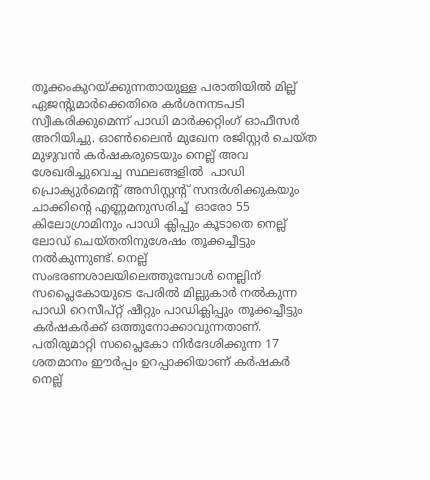തൂക്കംകുറയ്ക്കുന്നതായുള്ള പരാതിയില്‍ മില്ല് ഏജന്‍റുമാര്‍ക്കെതിരെ കര്‍ശനനടപടി സ്വീകരിക്കുമെന്ന് പാഡി മാര്‍ക്കറ്റിംഗ് ഓഫീസര്‍ അറിയിച്ചു. ഓണ്‍ലൈന്‍ മുഖേന രജിസ്റ്റര്‍ ചെയ്ത മുഴുവന്‍ കര്‍ഷകരുടെയും നെല്ല് അവ ശേഖരിച്ചുവെച്ച സ്ഥലങ്ങളില്‍  പാഡി പ്രൊക്യുര്‍മെന്‍റ് അസിസ്റ്റന്‍റ് സന്ദര്‍ശിക്കുകയും ചാക്കിന്‍റെ എണ്ണമനുസരിച്ച്  ഓരോ 55 കിലോഗ്രാമിനും പാഡി ക്ലിപ്പും കൂടാതെ നെല്ല് ലോഡ് ചെയ്തതിനുശേഷം തൂക്കച്ചീട്ടും നല്‍കുന്നുണ്ട്. നെല്ല് സംഭരണശാലയിലെത്തുമ്പോള്‍ നെല്ലിന് സപ്ലൈകോയുടെ പേരില്‍ മില്ലുകാര്‍ നല്‍കുന്ന പാഡി റെസീപ്റ്റ് ഷീറ്റും പാഡിക്ലിപ്പും തൂക്കച്ചീട്ടും കര്‍ഷകര്‍ക്ക് ഒത്തുനോക്കാവുന്നതാണ്.  പതിരുമാറ്റി സപ്ലൈകോ നിര്‍ദേശിക്കുന്ന 17 ശതമാനം ഈര്‍പ്പം ഉറപ്പാക്കിയാണ് കര്‍ഷകര്‍ നെല്ല്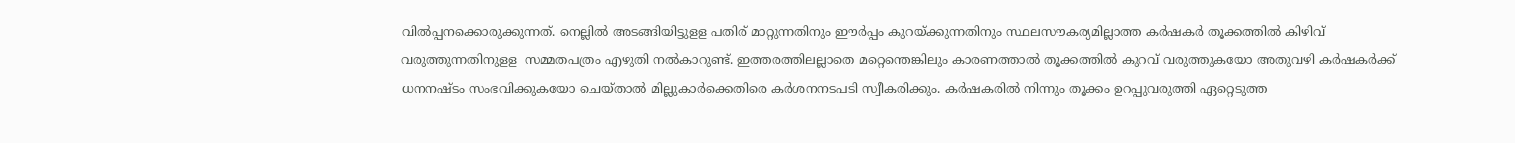വില്‍പ്പനക്കൊരുക്കുന്നത്. നെല്ലില്‍ അടങ്ങിയിട്ടുളള പതിര് മാറ്റുന്നതിനും ഈര്‍പ്പം കുറയ്ക്കുന്നതിനും സ്ഥലസൗകര്യമില്ലാത്ത കര്‍ഷകര്‍ തൂക്കത്തില്‍ കിഴിവ് വരുത്തുന്നതിനുളള  സമ്മതപത്രം എഴുതി നല്‍കാറുണ്ട്. ഇത്തരത്തിലല്ലാതെ മറ്റെന്തെങ്കിലും കാരണത്താല്‍ തൂക്കത്തില്‍ കുറവ് വരുത്തുകയോ അതുവഴി കര്‍ഷകര്‍ക്ക് ധനനഷ്ടം സംഭവിക്കുകയോ ചെയ്താല്‍ മില്ലുകാര്‍ക്കെതിരെ കര്‍ശനനടപടി സ്വീകരിക്കും. കര്‍ഷകരില്‍ നിന്നും തൂക്കം ഉറപ്പുവരുത്തി ഏറ്റെടുത്ത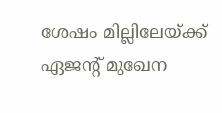ശേഷം മില്ലിലേയ്ക്ക് ഏജന്‍റ് മുഖേന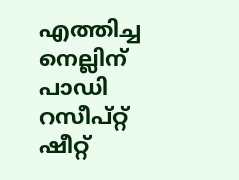എത്തിച്ച നെല്ലിന് പാഡി റസീപ്റ്റ് ഷീറ്റ്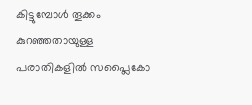കിട്ടുമ്പോള്‍ തൂക്കം കുറഞ്ഞതായുള്ള പരാതികളില്‍ സപ്ലൈകോ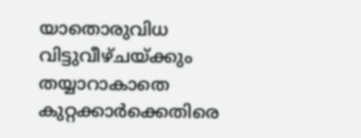യാതൊരുവിധ വിട്ടുവീഴ്ചയ്ക്കും തയ്യാറാകാതെ കുറ്റക്കാര്‍ക്കെതിരെ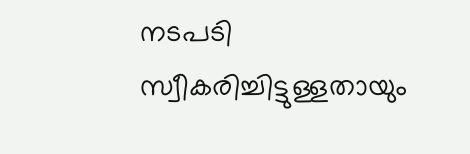നടപടി സ്വീകരിച്ചിട്ടുള്ളതായും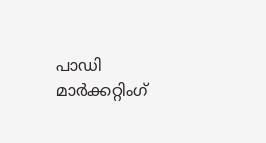പാഡി മാര്‍ക്കറ്റിംഗ്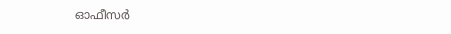ഓഫീസര്‍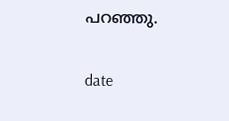പറഞ്ഞു.

date